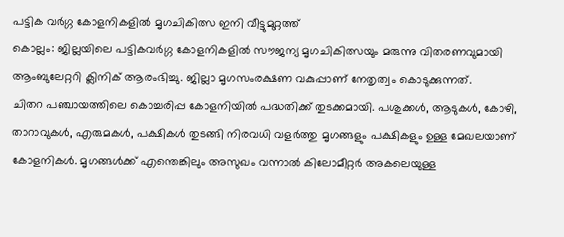പട്ടിക വർഗ്ഗ കോളനികളിൽ മൃഗചികിത്സ ഇനി വീട്ടുമുറ്റത്ത്
കൊല്ലം: ജില്ലയിലെ പട്ടികവർഗ്ഗ കോളനികളിൽ സൗജന്യ മൃഗചികിത്സയും മരുന്നു വിതരണവുമായി ആംബുലേറ്ററി ക്ലിനിക് ആരംഭിച്ചു. ജില്ലാ മൃഗസംരക്ഷണ വകുപ്പാണ് നേതൃത്വം കൊടുക്കുന്നത്.
ചിതറ പഞ്ചായത്തിലെ കൊച്ചരിപ്പ കോളനിയിൽ പദ്ധതിക്ക് തുടക്കമായി. പശുക്കൾ, ആടുകൾ, കോഴി, താറാവുകൾ, എരുമകൾ, പക്ഷികൾ തുടങ്ങി നിരവധി വളർത്തു മൃഗങ്ങളും പക്ഷികളും ഉള്ള മേഖലയാണ് കോളനികൾ. മൃഗങ്ങൾക്ക് എന്തെങ്കിലും അസുഖം വന്നാൽ കിലോമീറ്റർ അകലെയുള്ള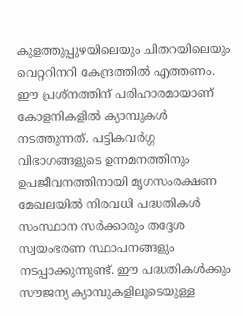കുളത്തുപ്പുഴയിലെയും ചിതറയിലെയും വെറ്ററിനറി കേന്ദ്രത്തിൽ എത്തണം. ഈ പ്രശ്നത്തിന് പരിഹാരമായാണ് കോളനികളിൽ ക്യാമ്പുകൾ നടത്തുന്നത്. പട്ടികവർഗ്ഗ വിഭാഗങ്ങളുടെ ഉന്നമനത്തിനും ഉപജീവനത്തിനായി മൃഗസംരക്ഷണ മേഖലയിൽ നിരവധി പദ്ധതികൾ സംസ്ഥാന സർക്കാരും തദ്ദേശ സ്വയംഭരണ സ്ഥാപനങ്ങളും നടപ്പാക്കുന്നുണ്ട്. ഈ പദ്ധതികൾക്കും സൗജന്യ ക്യാമ്പുകളിലൂടെയുള്ള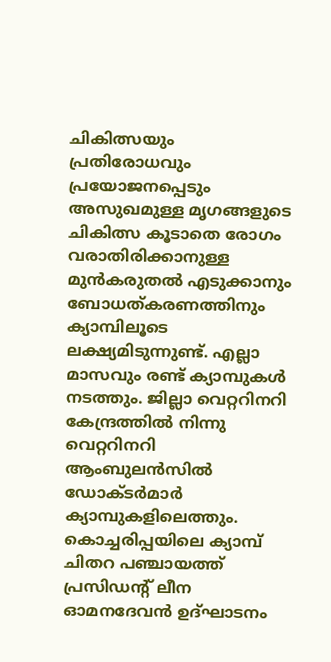ചികിത്സയും പ്രതിരോധവും പ്രയോജനപ്പെടും
അസുഖമുള്ള മൃഗങ്ങളുടെ ചികിത്സ കൂടാതെ രോഗം വരാതിരിക്കാനുള്ള മുൻകരുതൽ എടുക്കാനും ബോധത്കരണത്തിനും ക്യാമ്പിലൂടെ ലക്ഷ്യമിടുന്നുണ്ട്. എല്ലാ മാസവും രണ്ട് ക്യാമ്പുകൾ നടത്തും. ജില്ലാ വെറ്ററിനറി കേന്ദ്രത്തിൽ നിന്നു വെറ്ററിനറി ആംബുലൻസിൽ ഡോക്ടർമാർ ക്യാമ്പുകളിലെത്തും. കൊച്ചരിപ്പയിലെ ക്യാമ്പ് ചിതറ പഞ്ചായത്ത് പ്രസിഡന്റ് ലീന ഓമനദേവൻ ഉദ്ഘാടനം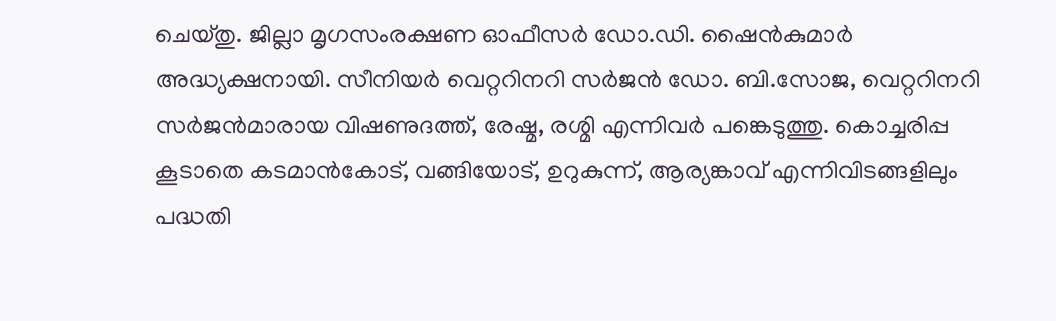ചെയ്തു. ജില്ലാ മൃഗസംരക്ഷണ ഓഫീസർ ഡോ.ഡി. ഷൈൻകുമാർ അദ്ധ്യക്ഷനായി. സീനിയർ വെറ്ററിനറി സർജൻ ഡോ. ബി.സോജ, വെറ്ററിനറി സർജൻമാരായ വിഷണുദത്ത്, രേഷ്മ, രശ്മി എന്നിവർ പങ്കെടുത്തു. കൊച്ചരിപ്പ കൂടാതെ കടമാൻകോട്, വങ്ങിയോട്, ഉറുകുന്ന്, ആര്യങ്കാവ് എന്നിവിടങ്ങളിലും പദ്ധതി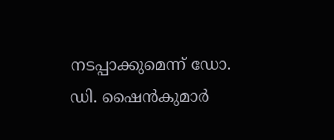നടപ്പാക്കുമെന്ന് ഡോ. ഡി. ഷൈൻകുമാർ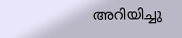അറിയിച്ചു